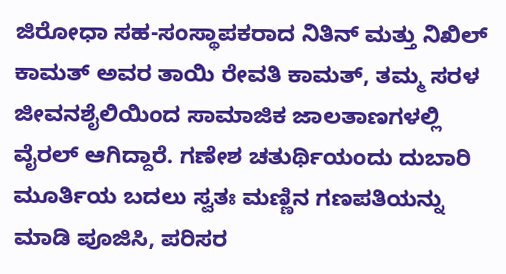ಜಿರೋಧಾ ಸಹ-ಸಂಸ್ಥಾಪಕರಾದ ನಿತಿನ್ ಮತ್ತು ನಿಖಿಲ್ ಕಾಮತ್ ಅವರ ತಾಯಿ ರೇವತಿ ಕಾಮತ್, ತಮ್ಮ ಸರಳ ಜೀವನಶೈಲಿಯಿಂದ ಸಾಮಾಜಿಕ ಜಾಲತಾಣಗಳಲ್ಲಿ ವೈರಲ್ ಆಗಿದ್ದಾರೆ. ಗಣೇಶ ಚತುರ್ಥಿಯಂದು ದುಬಾರಿ ಮೂರ್ತಿಯ ಬದಲು ಸ್ವತಃ ಮಣ್ಣಿನ ಗಣಪತಿಯನ್ನು ಮಾಡಿ ಪೂಜಿಸಿ, ಪರಿಸರ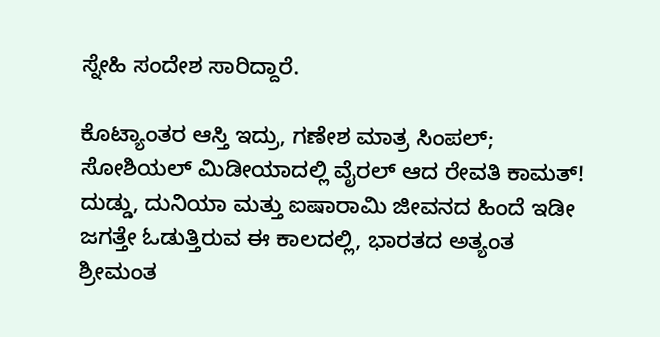ಸ್ನೇಹಿ ಸಂದೇಶ ಸಾರಿದ್ದಾರೆ.

ಕೊಟ್ಯಾಂತರ ಆಸ್ತಿ ಇದ್ರು, ಗಣೇಶ ಮಾತ್ರ ಸಿಂಪಲ್‌; ಸೋಶಿಯಲ್‌ ಮಿಡೀಯಾದಲ್ಲಿ ವೈರಲ್‌ ಆದ ರೇವತಿ ಕಾಮತ್! ದುಡ್ಡು, ದುನಿಯಾ ಮತ್ತು ಐಷಾರಾಮಿ ಜೀವನದ ಹಿಂದೆ ಇಡೀ ಜಗತ್ತೇ ಓಡುತ್ತಿರುವ ಈ ಕಾಲದಲ್ಲಿ, ಭಾರತದ ಅತ್ಯಂತ ಶ್ರೀಮಂತ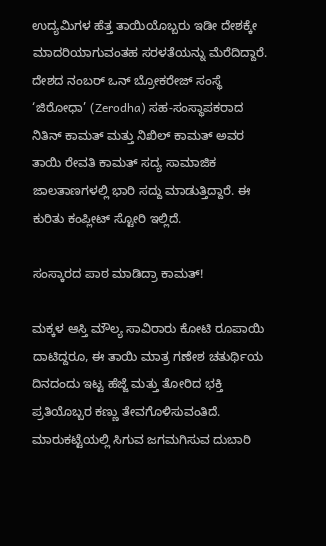ಉದ್ಯಮಿಗಳ ಹೆತ್ತ ತಾಯಿಯೊಬ್ಬರು ಇಡೀ ದೇಶಕ್ಕೇ ಮಾದರಿಯಾಗುವಂತಹ ಸರಳತೆಯನ್ನು ಮೆರೆದಿದ್ದಾರೆ. ದೇಶದ ನಂಬರ್ ಒನ್ ಬ್ರೋಕರೇಜ್ ಸಂಸ್ಥೆ ‘ಜಿರೋಧಾ’ (Zerodha) ಸಹ-ಸಂಸ್ಥಾಪಕರಾದ ನಿತಿನ್ ಕಾಮತ್ ಮತ್ತು ನಿಖಿಲ್ ಕಾಮತ್ ಅವರ ತಾಯಿ ರೇವತಿ ಕಾಮತ್ ಸದ್ಯ ಸಾಮಾಜಿಕ ಜಾಲತಾಣಗಳಲ್ಲಿ ಭಾರಿ ಸದ್ದು ಮಾಡುತ್ತಿದ್ದಾರೆ. ಈ ಕುರಿತು ಕಂಪ್ಲೀಟ್‌ ಸ್ಟೋರಿ ಇಲ್ಲಿದೆ.

ಸಂಸ್ಕಾರದ ಪಾಠ ಮಾಡಿದ್ರಾ ಕಾಮತ್!

ಮಕ್ಕಳ ಆಸ್ತಿ ಮೌಲ್ಯ ಸಾವಿರಾರು ಕೋಟಿ ರೂಪಾಯಿ ದಾಟಿದ್ದರೂ, ಈ ತಾಯಿ ಮಾತ್ರ ಗಣೇಶ ಚತುರ್ಥಿಯ ದಿನದಂದು ಇಟ್ಟ ಹೆಜ್ಜೆ ಮತ್ತು ತೋರಿದ ಭಕ್ತಿ ಪ್ರತಿಯೊಬ್ಬರ ಕಣ್ಣು ತೇವಗೊಳಿಸುವಂತಿದೆ. ಮಾರುಕಟ್ಟೆಯಲ್ಲಿ ಸಿಗುವ ಜಗಮಗಿಸುವ ದುಬಾರಿ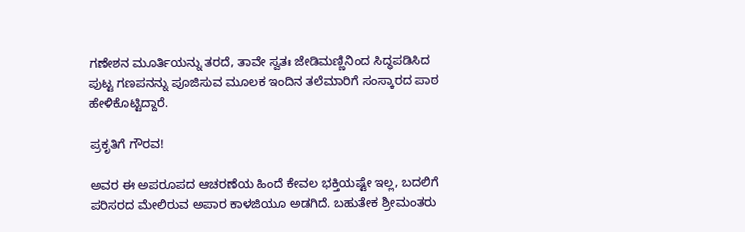ಗಣೇಶನ ಮೂರ್ತಿಯನ್ನು ತರದೆ, ತಾವೇ ಸ್ವತಃ ಜೇಡಿಮಣ್ಣಿನಿಂದ ಸಿದ್ಧಪಡಿಸಿದ ಪುಟ್ಟ ಗಣಪನನ್ನು ಪೂಜಿಸುವ ಮೂಲಕ ಇಂದಿನ ತಲೆಮಾರಿಗೆ ಸಂಸ್ಕಾರದ ಪಾಠ ಹೇಳಿಕೊಟ್ಟಿದ್ದಾರೆ.

ಪ್ರಕೃತಿಗೆ ಗೌರವ!

ಅವರ ಈ ಅಪರೂಪದ ಆಚರಣೆಯ ಹಿಂದೆ ಕೇವಲ ಭಕ್ತಿಯಷ್ಟೇ ಇಲ್ಲ, ಬದಲಿಗೆ ಪರಿಸರದ ಮೇಲಿರುವ ಅಪಾರ ಕಾಳಜಿಯೂ ಅಡಗಿದೆ. ಬಹುತೇಕ ಶ್ರೀಮಂತರು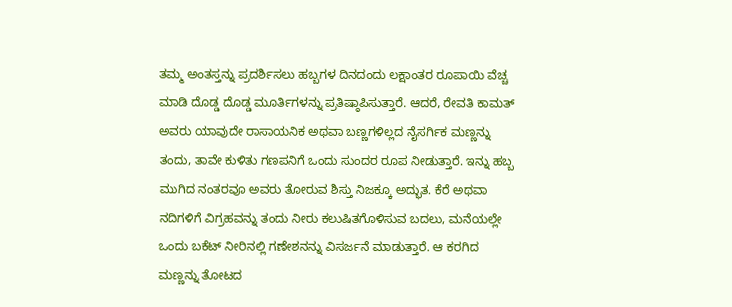ತಮ್ಮ ಅಂತಸ್ತನ್ನು ಪ್ರದರ್ಶಿಸಲು ಹಬ್ಬಗಳ ದಿನದಂದು ಲಕ್ಷಾಂತರ ರೂಪಾಯಿ ವೆಚ್ಚ ಮಾಡಿ ದೊಡ್ಡ ದೊಡ್ಡ ಮೂರ್ತಿಗಳನ್ನು ಪ್ರತಿಷ್ಠಾಪಿಸುತ್ತಾರೆ. ಆದರೆ, ರೇವತಿ ಕಾಮತ್ ಅವರು ಯಾವುದೇ ರಾಸಾಯನಿಕ ಅಥವಾ ಬಣ್ಣಗಳಿಲ್ಲದ ನೈಸರ್ಗಿಕ ಮಣ್ಣನ್ನು ತಂದು, ತಾವೇ ಕುಳಿತು ಗಣಪನಿಗೆ ಒಂದು ಸುಂದರ ರೂಪ ನೀಡುತ್ತಾರೆ. ಇನ್ನು ಹಬ್ಬ ಮುಗಿದ ನಂತರವೂ ಅವರು ತೋರುವ ಶಿಸ್ತು ನಿಜಕ್ಕೂ ಅದ್ಭುತ. ಕೆರೆ ಅಥವಾ ನದಿಗಳಿಗೆ ವಿಗ್ರಹವನ್ನು ತಂದು ನೀರು ಕಲುಷಿತಗೊಳಿಸುವ ಬದಲು, ಮನೆಯಲ್ಲೇ ಒಂದು ಬಕೆಟ್ ನೀರಿನಲ್ಲಿ ಗಣೇಶನನ್ನು ವಿಸರ್ಜನೆ ಮಾಡುತ್ತಾರೆ. ಆ ಕರಗಿದ ಮಣ್ಣನ್ನು ತೋಟದ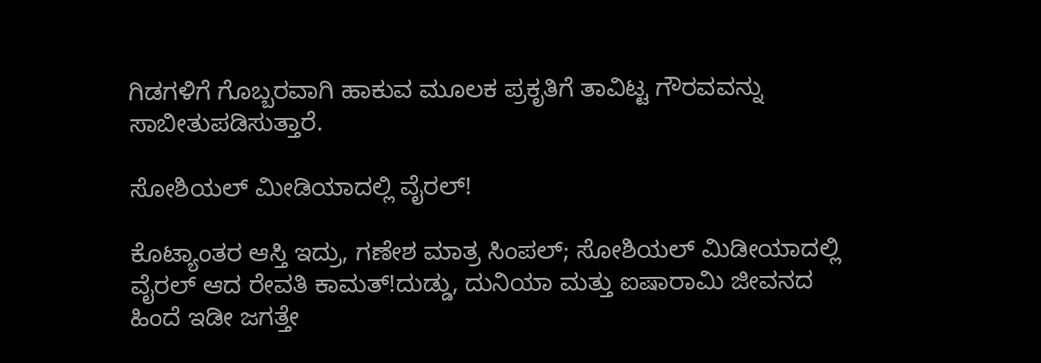ಗಿಡಗಳಿಗೆ ಗೊಬ್ಬರವಾಗಿ ಹಾಕುವ ಮೂಲಕ ಪ್ರಕೃತಿಗೆ ತಾವಿಟ್ಟ ಗೌರವವನ್ನು ಸಾಬೀತುಪಡಿಸುತ್ತಾರೆ.

ಸೋಶಿಯಲ್‌ ಮೀಡಿಯಾದಲ್ಲಿ ವೈರಲ್!

ಕೊಟ್ಯಾಂತರ ಆಸ್ತಿ ಇದ್ರು, ಗಣೇಶ ಮಾತ್ರ ಸಿಂಪಲ್‌; ಸೋಶಿಯಲ್‌ ಮಿಡೀಯಾದಲ್ಲಿ ವೈರಲ್‌ ಆದ ರೇವತಿ ಕಾಮತ್!ದುಡ್ಡು, ದುನಿಯಾ ಮತ್ತು ಐಷಾರಾಮಿ ಜೀವನದ ಹಿಂದೆ ಇಡೀ ಜಗತ್ತೇ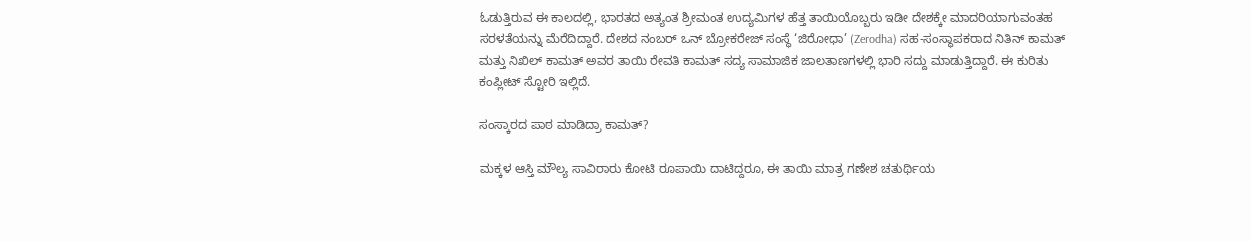ಓಡುತ್ತಿರುವ ಈ ಕಾಲದಲ್ಲಿ, ಭಾರತದ ಅತ್ಯಂತ ಶ್ರೀಮಂತ ಉದ್ಯಮಿಗಳ ಹೆತ್ತ ತಾಯಿಯೊಬ್ಬರು ಇಡೀ ದೇಶಕ್ಕೇ ಮಾದರಿಯಾಗುವಂತಹ ಸರಳತೆಯನ್ನು ಮೆರೆದಿದ್ದಾರೆ. ದೇಶದ ನಂಬರ್ ಒನ್ ಬ್ರೋಕರೇಜ್ ಸಂಸ್ಥೆ ‘ಜಿರೋಧಾ’ (Zerodha) ಸಹ-ಸಂಸ್ಥಾಪಕರಾದ ನಿತಿನ್ ಕಾಮತ್ ಮತ್ತು ನಿಖಿಲ್ ಕಾಮತ್ ಅವರ ತಾಯಿ ರೇವತಿ ಕಾಮತ್ ಸದ್ಯ ಸಾಮಾಜಿಕ ಜಾಲತಾಣಗಳಲ್ಲಿ ಭಾರಿ ಸದ್ದು ಮಾಡುತ್ತಿದ್ದಾರೆ. ಈ ಕುರಿತು ಕಂಪ್ಲೀಟ್‌ ಸ್ಟೋರಿ ಇಲ್ಲಿದೆ.

ಸಂಸ್ಕಾರದ ಪಾಠ ಮಾಡಿದ್ರಾ ಕಾಮತ್?

ಮಕ್ಕಳ ಆಸ್ತಿ ಮೌಲ್ಯ ಸಾವಿರಾರು ಕೋಟಿ ರೂಪಾಯಿ ದಾಟಿದ್ದರೂ, ಈ ತಾಯಿ ಮಾತ್ರ ಗಣೇಶ ಚತುರ್ಥಿಯ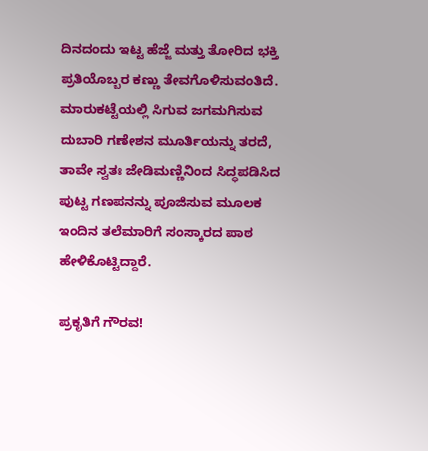ದಿನದಂದು ಇಟ್ಟ ಹೆಜ್ಜೆ ಮತ್ತು ತೋರಿದ ಭಕ್ತಿ ಪ್ರತಿಯೊಬ್ಬರ ಕಣ್ಣು ತೇವಗೊಳಿಸುವಂತಿದೆ. ಮಾರುಕಟ್ಟೆಯಲ್ಲಿ ಸಿಗುವ ಜಗಮಗಿಸುವ ದುಬಾರಿ ಗಣೇಶನ ಮೂರ್ತಿಯನ್ನು ತರದೆ, ತಾವೇ ಸ್ವತಃ ಜೇಡಿಮಣ್ಣಿನಿಂದ ಸಿದ್ಧಪಡಿಸಿದ ಪುಟ್ಟ ಗಣಪನನ್ನು ಪೂಜಿಸುವ ಮೂಲಕ ಇಂದಿನ ತಲೆಮಾರಿಗೆ ಸಂಸ್ಕಾರದ ಪಾಠ ಹೇಳಿಕೊಟ್ಟಿದ್ದಾರೆ.

ಪ್ರಕೃತಿಗೆ ಗೌರವ!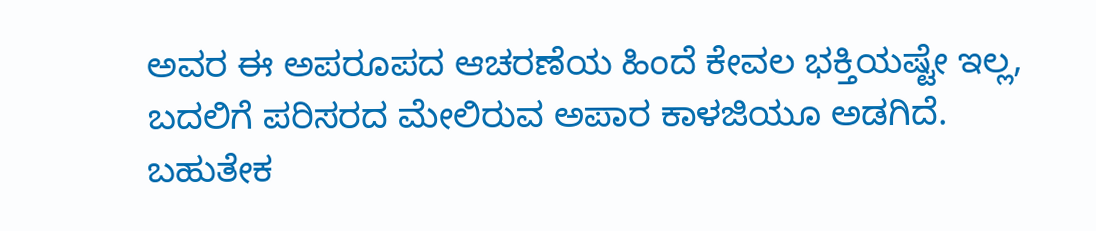ಅವರ ಈ ಅಪರೂಪದ ಆಚರಣೆಯ ಹಿಂದೆ ಕೇವಲ ಭಕ್ತಿಯಷ್ಟೇ ಇಲ್ಲ, ಬದಲಿಗೆ ಪರಿಸರದ ಮೇಲಿರುವ ಅಪಾರ ಕಾಳಜಿಯೂ ಅಡಗಿದೆ. ಬಹುತೇಕ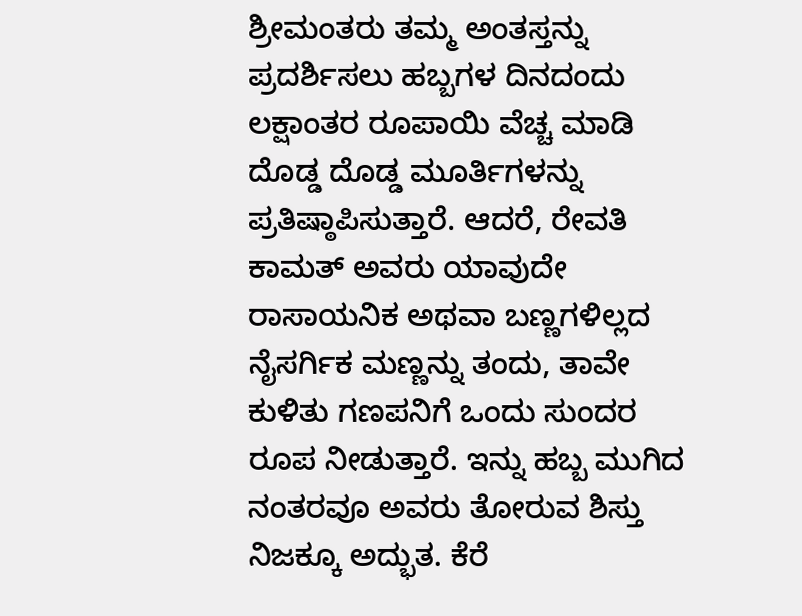ಶ್ರೀಮಂತರು ತಮ್ಮ ಅಂತಸ್ತನ್ನು ಪ್ರದರ್ಶಿಸಲು ಹಬ್ಬಗಳ ದಿನದಂದು ಲಕ್ಷಾಂತರ ರೂಪಾಯಿ ವೆಚ್ಚ ಮಾಡಿ ದೊಡ್ಡ ದೊಡ್ಡ ಮೂರ್ತಿಗಳನ್ನು ಪ್ರತಿಷ್ಠಾಪಿಸುತ್ತಾರೆ. ಆದರೆ, ರೇವತಿ ಕಾಮತ್ ಅವರು ಯಾವುದೇ ರಾಸಾಯನಿಕ ಅಥವಾ ಬಣ್ಣಗಳಿಲ್ಲದ ನೈಸರ್ಗಿಕ ಮಣ್ಣನ್ನು ತಂದು, ತಾವೇ ಕುಳಿತು ಗಣಪನಿಗೆ ಒಂದು ಸುಂದರ ರೂಪ ನೀಡುತ್ತಾರೆ. ಇನ್ನು ಹಬ್ಬ ಮುಗಿದ ನಂತರವೂ ಅವರು ತೋರುವ ಶಿಸ್ತು ನಿಜಕ್ಕೂ ಅದ್ಭುತ. ಕೆರೆ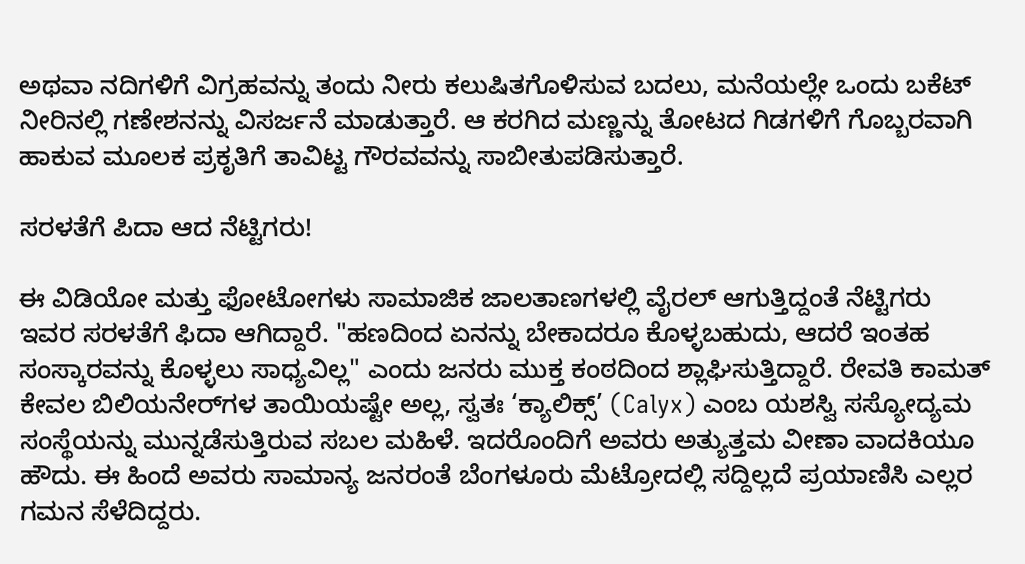ಅಥವಾ ನದಿಗಳಿಗೆ ವಿಗ್ರಹವನ್ನು ತಂದು ನೀರು ಕಲುಷಿತಗೊಳಿಸುವ ಬದಲು, ಮನೆಯಲ್ಲೇ ಒಂದು ಬಕೆಟ್ ನೀರಿನಲ್ಲಿ ಗಣೇಶನನ್ನು ವಿಸರ್ಜನೆ ಮಾಡುತ್ತಾರೆ. ಆ ಕರಗಿದ ಮಣ್ಣನ್ನು ತೋಟದ ಗಿಡಗಳಿಗೆ ಗೊಬ್ಬರವಾಗಿ ಹಾಕುವ ಮೂಲಕ ಪ್ರಕೃತಿಗೆ ತಾವಿಟ್ಟ ಗೌರವವನ್ನು ಸಾಬೀತುಪಡಿಸುತ್ತಾರೆ.

ಸರಳತೆಗೆ ಪಿದಾ ಆದ ನೆಟ್ಟಿಗರು!

ಈ ವಿಡಿಯೋ ಮತ್ತು ಫೋಟೋಗಳು ಸಾಮಾಜಿಕ ಜಾಲತಾಣಗಳಲ್ಲಿ ವೈರಲ್ ಆಗುತ್ತಿದ್ದಂತೆ ನೆಟ್ಟಿಗರು ಇವರ ಸರಳತೆಗೆ ಫಿದಾ ಆಗಿದ್ದಾರೆ. "ಹಣದಿಂದ ಏನನ್ನು ಬೇಕಾದರೂ ಕೊಳ್ಳಬಹುದು, ಆದರೆ ಇಂತಹ ಸಂಸ್ಕಾರವನ್ನು ಕೊಳ್ಳಲು ಸಾಧ್ಯವಿಲ್ಲ" ಎಂದು ಜನರು ಮುಕ್ತ ಕಂಠದಿಂದ ಶ್ಲಾಘಿಸುತ್ತಿದ್ದಾರೆ. ರೇವತಿ ಕಾಮತ್ ಕೇವಲ ಬಿಲಿಯನೇರ್‌ಗಳ ತಾಯಿಯಷ್ಟೇ ಅಲ್ಲ, ಸ್ವತಃ ‘ಕ್ಯಾಲಿಕ್ಸ್’ (Calyx) ಎಂಬ ಯಶಸ್ವಿ ಸಸ್ಯೋದ್ಯಮ ಸಂಸ್ಥೆಯನ್ನು ಮುನ್ನಡೆಸುತ್ತಿರುವ ಸಬಲ ಮಹಿಳೆ. ಇದರೊಂದಿಗೆ ಅವರು ಅತ್ಯುತ್ತಮ ವೀಣಾ ವಾದಕಿಯೂ ಹೌದು. ಈ ಹಿಂದೆ ಅವರು ಸಾಮಾನ್ಯ ಜನರಂತೆ ಬೆಂಗಳೂರು ಮೆಟ್ರೋದಲ್ಲಿ ಸದ್ದಿಲ್ಲದೆ ಪ್ರಯಾಣಿಸಿ ಎಲ್ಲರ ಗಮನ ಸೆಳೆದಿದ್ದರು.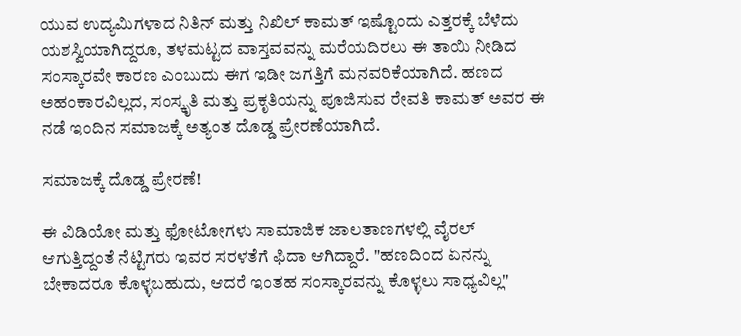ಯುವ ಉದ್ಯಮಿಗಳಾದ ನಿತಿನ್ ಮತ್ತು ನಿಖಿಲ್ ಕಾಮತ್ ಇಷ್ಟೊಂದು ಎತ್ತರಕ್ಕೆ ಬೆಳೆದು ಯಶಸ್ವಿಯಾಗಿದ್ದರೂ, ತಳಮಟ್ಟದ ವಾಸ್ತವವನ್ನು ಮರೆಯದಿರಲು ಈ ತಾಯಿ ನೀಡಿದ ಸಂಸ್ಕಾರವೇ ಕಾರಣ ಎಂಬುದು ಈಗ ಇಡೀ ಜಗತ್ತಿಗೆ ಮನವರಿಕೆಯಾಗಿದೆ. ಹಣದ ಅಹಂಕಾರವಿಲ್ಲದ, ಸಂಸ್ಕೃತಿ ಮತ್ತು ಪ್ರಕೃತಿಯನ್ನು ಪೂಜಿಸುವ ರೇವತಿ ಕಾಮತ್ ಅವರ ಈ ನಡೆ ಇಂದಿನ ಸಮಾಜಕ್ಕೆ ಅತ್ಯಂತ ದೊಡ್ಡ ಪ್ರೇರಣೆಯಾಗಿದೆ.

ಸಮಾಜಕ್ಕೆ ದೊಡ್ಡ ಪ್ರೇರಣೆ!

ಈ ವಿಡಿಯೋ ಮತ್ತು ಫೋಟೋಗಳು ಸಾಮಾಜಿಕ ಜಾಲತಾಣಗಳಲ್ಲಿ ವೈರಲ್ ಆಗುತ್ತಿದ್ದಂತೆ ನೆಟ್ಟಿಗರು ಇವರ ಸರಳತೆಗೆ ಫಿದಾ ಆಗಿದ್ದಾರೆ. "ಹಣದಿಂದ ಏನನ್ನು ಬೇಕಾದರೂ ಕೊಳ್ಳಬಹುದು, ಆದರೆ ಇಂತಹ ಸಂಸ್ಕಾರವನ್ನು ಕೊಳ್ಳಲು ಸಾಧ್ಯವಿಲ್ಲ"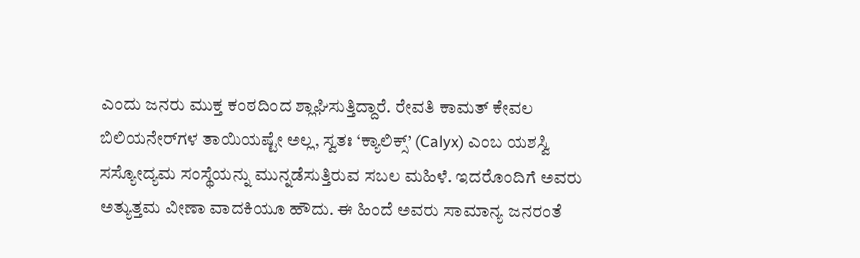ಎಂದು ಜನರು ಮುಕ್ತ ಕಂಠದಿಂದ ಶ್ಲಾಘಿಸುತ್ತಿದ್ದಾರೆ. ರೇವತಿ ಕಾಮತ್ ಕೇವಲ ಬಿಲಿಯನೇರ್‌ಗಳ ತಾಯಿಯಷ್ಟೇ ಅಲ್ಲ, ಸ್ವತಃ ‘ಕ್ಯಾಲಿಕ್ಸ್’ (Calyx) ಎಂಬ ಯಶಸ್ವಿ ಸಸ್ಯೋದ್ಯಮ ಸಂಸ್ಥೆಯನ್ನು ಮುನ್ನಡೆಸುತ್ತಿರುವ ಸಬಲ ಮಹಿಳೆ. ಇದರೊಂದಿಗೆ ಅವರು ಅತ್ಯುತ್ತಮ ವೀಣಾ ವಾದಕಿಯೂ ಹೌದು. ಈ ಹಿಂದೆ ಅವರು ಸಾಮಾನ್ಯ ಜನರಂತೆ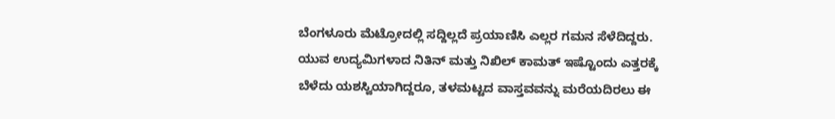ಬೆಂಗಳೂರು ಮೆಟ್ರೋದಲ್ಲಿ ಸದ್ದಿಲ್ಲದೆ ಪ್ರಯಾಣಿಸಿ ಎಲ್ಲರ ಗಮನ ಸೆಳೆದಿದ್ದರು. ಯುವ ಉದ್ಯಮಿಗಳಾದ ನಿತಿನ್ ಮತ್ತು ನಿಖಿಲ್ ಕಾಮತ್ ಇಷ್ಟೊಂದು ಎತ್ತರಕ್ಕೆ ಬೆಳೆದು ಯಶಸ್ವಿಯಾಗಿದ್ದರೂ, ತಳಮಟ್ಟದ ವಾಸ್ತವವನ್ನು ಮರೆಯದಿರಲು ಈ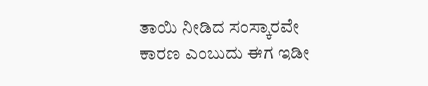ತಾಯಿ ನೀಡಿದ ಸಂಸ್ಕಾರವೇ ಕಾರಣ ಎಂಬುದು ಈಗ ಇಡೀ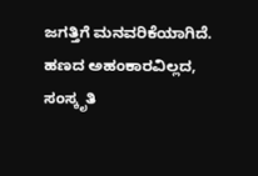ಜಗತ್ತಿಗೆ ಮನವರಿಕೆಯಾಗಿದೆ. ಹಣದ ಅಹಂಕಾರವಿಲ್ಲದ, ಸಂಸ್ಕೃತಿ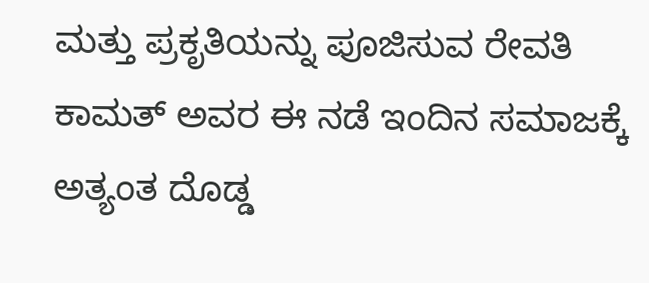ಮತ್ತು ಪ್ರಕೃತಿಯನ್ನು ಪೂಜಿಸುವ ರೇವತಿ ಕಾಮತ್ ಅವರ ಈ ನಡೆ ಇಂದಿನ ಸಮಾಜಕ್ಕೆ ಅತ್ಯಂತ ದೊಡ್ಡ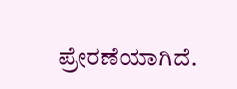ಪ್ರೇರಣೆಯಾಗಿದೆ.